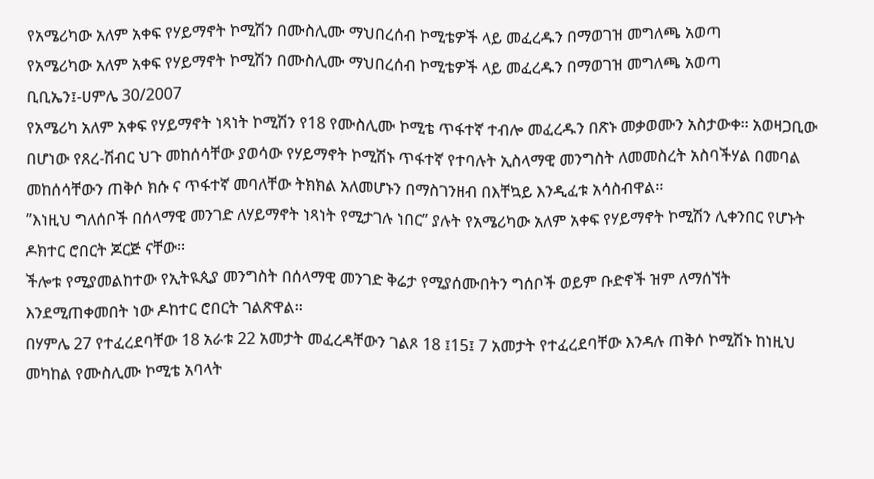የአሜሪካው አለም አቀፍ የሃይማኖት ኮሚሽን በሙስሊሙ ማህበረሰብ ኮሚቴዎች ላይ መፈረዱን በማወገዝ መግለጫ አወጣ
የአሜሪካው አለም አቀፍ የሃይማኖት ኮሚሽን በሙስሊሙ ማህበረሰብ ኮሚቴዎች ላይ መፈረዱን በማወገዝ መግለጫ አወጣ
ቢቢኤን፤-ሀምሌ 30/2007
የአሜሪካ አለም አቀፍ የሃይማኖት ነጻነት ኮሚሽን የ18 የሙስሊሙ ኮሚቴ ጥፋተኛ ተብሎ መፈረዱን በጽኑ መቃወሙን አስታውቀ፡፡ አወዛጋቢው በሆነው የጸረ-ሽብር ህጉ መከሰሳቸው ያወሳው የሃይማኖት ኮሚሽኑ ጥፋተኛ የተባሉት ኢስላማዊ መንግስት ለመመስረት አስባችሃል በመባል መከሰሳቸውን ጠቅሶ ክሱ ና ጥፋተኛ መባለቸው ትክክል አለመሆኑን በማስገንዘብ በእቸኳይ እንዲፈቱ አሳስብዋል፡፡
”እነዚህ ግለሰቦች በሰላማዊ መንገድ ለሃይማኖት ነጻነት የሚታገሉ ነበር” ያሉት የአሜሪካው አለም አቀፍ የሃይማኖት ኮሚሽን ሊቀንበር የሆኑት ዶክተር ሮበርት ጆርጅ ናቸው፡፡
ችሎቱ የሚያመልከተው የኢትዪጲያ መንግስት በሰላማዊ መንገድ ቅሬታ የሚያሰሙበትን ግሰቦች ወይም ቡድኖች ዝም ለማሰኘት እንደሚጠቀመበት ነው ዶከተር ሮበርት ገልጽዋል፡፡
በሃምሌ 27 የተፈረደባቸው 18 አራቱ 22 አመታት መፈረዳቸውን ገልጾ 18 ፤15፤ 7 አመታት የተፈረደባቸው እንዳሉ ጠቅሶ ኮሚሽኑ ከነዚህ መካከል የሙስሊሙ ኮሚቴ አባላት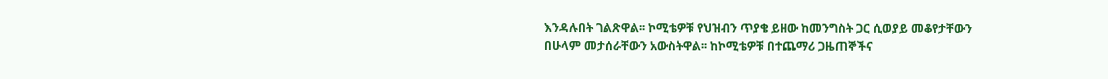እንዳሉበት ገልጽዋል፡፡ ኮሚቴዎቹ የህዝብን ጥያቄ ይዘው ከመንግስት ጋር ሲወያይ መቆየታቸውን በሁላም መታሰራቸውን አውስትዋል፡፡ ከኮሚቴዎቹ በተጨማሪ ጋዜጠኞችና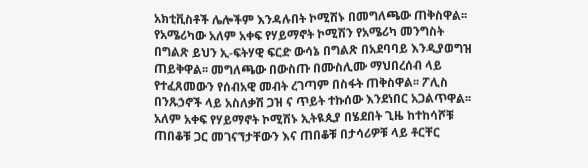አክቲቪስቶች ሌሎችም እንዳሉበት ኮሚሽኑ በመግለጫው ጠቅስዋል፡፡
የአሜሪካው አለም አቀፍ የሃይማኖት ኮሚሽን የአሜሪካ መንግስት በግልጽ ይህን ኢ-ፍትሃዊ ፍርድ ውሳኔ በግልጽ በአደባባይ እንዲያወግዝ ጠይቅዋል፡፡ መግለጫው በውስጡ በሙስሊሙ ማህበረሰብ ላይ የተፈጸመውን የሰብአዊ መብት ረገጣም በስፋት ጠቅስዋል፡፡ ፖሊስ በንጹኃኖች ላይ አስለቃሽ ጋዝ ና ጥይት ተኩሰው እንደነበር አጋልጥዋል፡፡
አለም አቀፍ የሃይማኖት ኮሚሽኑ ኢትዪጲያ በሄደበት ጊዜ ከተከሳሾቹ ጠበቆቹ ጋር መገናኘታቸውን እና ጠበቆቹ በታሳሪዎቹ ላይ ቶርቸር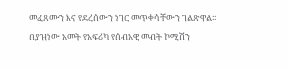መፈጸሙን እና የደረሰውን ነገር መጥቀሳቸውን ገልጽዋል፡፡
በያዝነው አመት የአፍሪካ የሰብአዊ መብት ኮሚሽን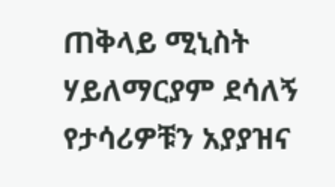ጠቅላይ ሚኒስት ሃይለማርያም ደሳለኝ የታሳሪዎቹን አያያዝና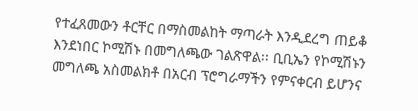የተፈጸመውን ቶርቸር በማስመልከት ማጣራት እንዲደረግ ጠይቆ እንደነበር ኮሚሽኑ በመግለጫው ገልጽዋል፡፡ ቢቢኤን የኮሚሽኑን መግለጫ አስመልክቶ በአርብ ፕሮግራማችን የምናቀርብ ይሆንና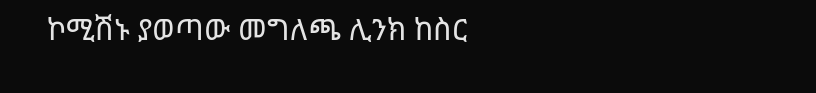ኮሚሽኑ ያወጣው መግለጫ ሊንክ ከስር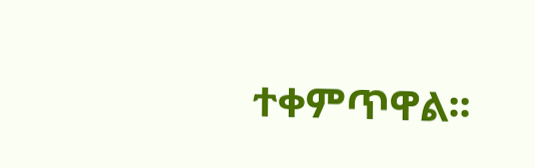ተቀምጥዋል፡፡